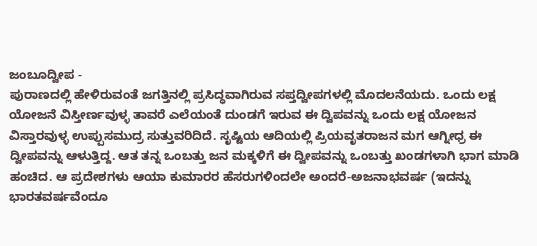ಜಂಬೂದ್ವೀಪ -
ಪುರಾಣದಲ್ಲಿ ಹೇಳಿರುವಂತೆ ಜಗತ್ತಿನಲ್ಲಿ ಪ್ರಸಿದ್ಧವಾಗಿರುವ ಸಪ್ತದ್ವೀಪಗಳಲ್ಲಿ ಮೊದಲನೆಯದು. ಒಂದು ಲಕ್ಷ ಯೋಜನೆ ವಿಸ್ತೀರ್ಣವುಳ್ಳ ತಾವರೆ ಎಲೆಯಂತೆ ದುಂಡಗೆ ಇರುವ ಈ ದ್ವಿಪವನ್ನು ಒಂದು ಲಕ್ಷ ಯೋಜನ ವಿಸ್ತಾರವುಳ್ಳ ಉಪ್ಪುಸಮುದ್ರ ಸುತ್ತುವರಿದಿದೆ. ಸೃಷ್ಟಿಯ ಆದಿಯಲ್ಲಿ ಪ್ರಿಯವೃತರಾಜನ ಮಗ ಆಗ್ನೀಧ್ರ ಈ ದ್ವೀಪವನ್ನು ಆಳುತ್ತಿದ್ದ. ಆತ ತನ್ನ ಒಂಬತ್ತು ಜನ ಮಕ್ಕಳಿಗೆ ಈ ದ್ವೀಪವನ್ನು ಒಂಬತ್ತು ಖಂಡಗಳಾಗಿ ಭಾಗ ಮಾಡಿ ಹಂಚಿದ. ಆ ಪ್ರದೇಶಗಳು ಆಯಾ ಕುಮಾರರ ಹೆಸರುಗಳಿಂದಲೇ ಅಂದರೆ-ಅಜನಾಭವರ್ಷ (ಇದನ್ನು ಭಾರತವರ್ಷವೆಂದೂ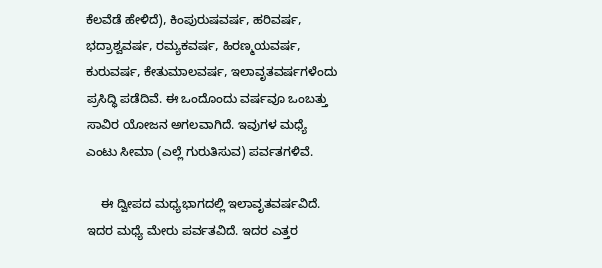ಕೆಲವೆಡೆ ಹೇಳಿದೆ), ಕಿಂಪುರುಷವರ್ಷ, ಹರಿವರ್ಷ, ಭದ್ರಾಶ್ವವರ್ಷ, ರಮ್ಯಕವರ್ಷ, ಹಿರಣ್ಮಯವರ್ಷ, ಕುರುವರ್ಷ, ಕೇತುಮಾಲವರ್ಷ, ಇಲಾವೃತವರ್ಷಗಳೆಂದು ಪ್ರಸಿದ್ಧಿ ಪಡೆದಿವೆ. ಈ ಒಂದೊಂದು ವರ್ಷವೂ ಒಂಬತ್ತು ಸಾವಿರ ಯೋಜನ ಅಗಲವಾಗಿದೆ. ಇವುಗಳ ಮಧ್ಯೆ ಎಂಟು ಸೀಮಾ (ಎಲ್ಲೆ ಗುರುತಿಸುವ) ಪರ್ವತಗಳಿವೆ.

    ಈ ದ್ವೀಪದ ಮಧ್ಯಭಾಗದಲ್ಲಿ ಇಲಾವೃತವರ್ಷವಿದೆ. ಇದರ ಮಧ್ಯೆ ಮೇರು ಪರ್ವತವಿದೆ. ಇದರ ಎತ್ತರ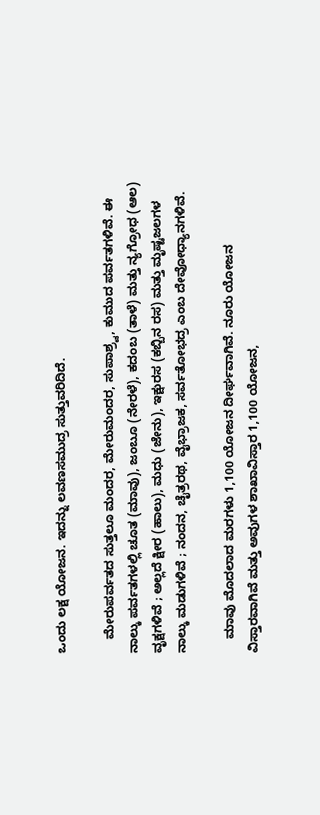ಒಂದು ಲಕ್ಷ ಯೋಜನ. ಇದನ್ನು ಲವಣಸಮುದ್ರ ಸುತ್ತುವರಿದಿದೆ.

    ಮೇರುಪರ್ವತದ ಸುತ್ತಲೂ ಮಂದರ, ಮೇರುಮಂದರ, ಸುಪಾಶ್ರ್ವ, ಕುಮುದ ಪರ್ವತಗಳಿವೆ. ಈ ನಾಲ್ಕು ಪರ್ವತಗಳಲ್ಲಿ ಚೂತ (ಮಾವು), ಜಂಬೂ (ನೇರಳೆ), ಕದಂಬ (ತಾಳೆ) ಮತ್ತು ನ್ಯಗ್ರೋಧ (ಆಲ) ವೃಕ್ಷಗಳಿವೆ ; ಅಲ್ಲದೆ ಕ್ಷೀರ (ಹಾಲು), ಮಧು (ಜೇನು), ಇಕ್ಷುರಸ (ಕಬ್ಬಿನ ರಸ) ಮತ್ತು ಮೃಷ್ಟಜಲಗಳ ನಾಲ್ಕು ಮಡುಗಳಿವೆ ; ನಂದನ, ಚೈತ್ರರಥ, ವೈಭ್ರಾಜಕ, ಸರ್ವತೋಭದ್ರ ಎಂಬ ದೇವೋಧ್ಯಾನಗಳಿವೆ.

    ಮಾವು ಮೊದಲಾದ ಮರಗಳು 1,100 ಯೋಜನ ದೀರ್ಘವಾಗಿವೆ. ನೂರು ಯೋಜನ ವಿಸ್ತಾರವಾಗಿವೆ ಮತ್ತು ಅವುಗಳ ಶಾಖಾವಿಸ್ತಾರ 1,100 ಯೋಜನ,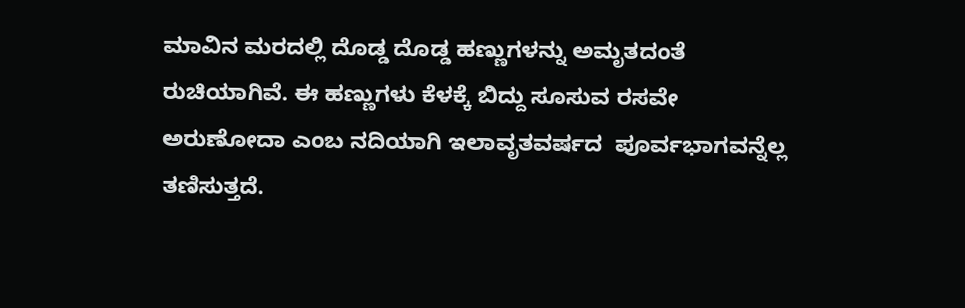ಮಾವಿನ ಮರದಲ್ಲಿ ದೊಡ್ಡ ದೊಡ್ಡ ಹಣ್ಣುಗಳನ್ನು ಅಮೃತದಂತೆ ರುಚಿಯಾಗಿವೆ. ಈ ಹಣ್ಣುಗಳು ಕೆಳಕ್ಕೆ ಬಿದ್ದು ಸೂಸುವ ರಸವೇ ಅರುಣೋದಾ ಎಂಬ ನದಿಯಾಗಿ ಇಲಾವೃತವರ್ಷದ  ಪೂರ್ವಭಾಗವನ್ನೆಲ್ಲ ತಣಿಸುತ್ತದೆ.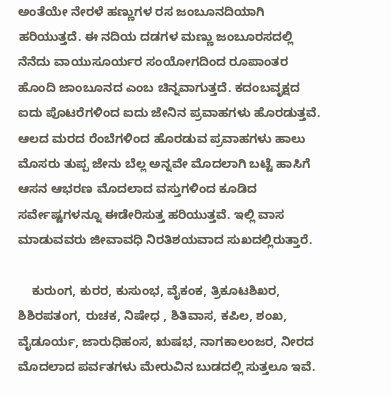ಅಂತೆಯೇ ನೇರಳೆ ಹಣ್ಣುಗಳ ರಸ ಜಂಬೂನದಿಯಾಗಿ ಹರಿಯುತ್ತದೆ. ಈ ನದಿಯ ದಡಗಳ ಮಣ್ಣು ಜಂಬೂರಸದಲ್ಲಿ ನೆನೆದು ವಾಯುಸೂರ್ಯರ ಸಂಯೋಗದಿಂದ ರೂಪಾಂತರ ಹೊಂದಿ ಜಾಂಬೂನದ ಎಂಬ ಚಿನ್ನವಾಗುತ್ತದೆ. ಕದಂಬವೃಕ್ಷದ ಐದು ಪೊಟರೆಗಳಿಂದ ಐದು ಜೇನಿನ ಪ್ರವಾಹಗಳು ಹೊರಡುತ್ತವೆ. ಆಲದ ಮರದ ರೆಂಬೆಗಳಿಂದ ಹೊರಡುವ ಪ್ರವಾಹಗಳು ಹಾಲು ಮೊಸರು ತುಪ್ಪ ಜೇನು ಬೆಲ್ಲ ಅನ್ನವೇ ಮೊದಲಾಗಿ ಬಟ್ಟೆ ಹಾಸಿಗೆ ಆಸನ ಆಭರಣ ಮೊದಲಾದ ವಸ್ತುಗಳಿಂದ ಕೂಡಿದ ಸರ್ವೇಷ್ಟಗಳನ್ನೂ ಈಡೇರಿಸುತ್ತ ಹರಿಯುತ್ತವೆ. ಇಲ್ಲಿ ವಾಸ ಮಾಡುವವರು ಜೀವಾವಧಿ ನಿರತಿಶಯವಾದ ಸುಖದಲ್ಲಿರುತ್ತಾರೆ.

    ಕುರುಂಗ, ಕುರರ, ಕುಸುಂಭ, ವೈಕಂಕ, ತ್ರಿಕೂಟಶಿಖರ, ಶಿಶಿರಪತಂಗ, ರುಚಕ, ನಿಷೇಧ , ಶಿತಿವಾಸ, ಕಪಿಲ, ಶಂಖ, ವೈಡೂರ್ಯ, ಜಾರುಧಿಹಂಸ, ಋಷಭ, ನಾಗಕಾಲಂಜರ, ನೀರದ ಮೊದಲಾದ ಪರ್ವತಗಳು ಮೇರುವಿನ ಬುಡದಲ್ಲಿ ಸುತ್ತಲೂ ಇವೆ.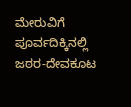ಮೇರುವಿಗೆ ಪೂರ್ವದಿಕ್ಕಿನಲ್ಲಿ ಜಠರ-ದೇವಕೂಟ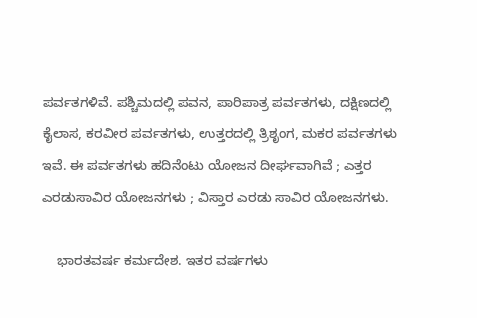ಪರ್ವತಗಳಿವೆ. ಪಶ್ಚಿಮದಲ್ಲಿ ಪವನ, ಪಾರಿಪಾತ್ರ ಪರ್ವತಗಳು, ದಕ್ಷಿಣದಲ್ಲಿ ಕೈಲಾಸ, ಕರವೀರ ಪರ್ವತಗಳು, ಉತ್ತರದಲ್ಲಿ ತ್ರಿಶೃಂಗ, ಮಕರ ಪರ್ವತಗಳು ಇವೆ. ಈ ಪರ್ವತಗಳು ಹದಿನೆಂಟು ಯೋಜನ ದೀರ್ಘವಾಗಿವೆ ; ಎತ್ತರ ಎರಡುಸಾವಿರ ಯೋಜನಗಳು ; ವಿಸ್ತಾರ ಎರಡು ಸಾವಿರ ಯೋಜನಗಳು.

    ಭಾರತವರ್ಷ ಕರ್ಮದೇಶ. ಇತರ ವರ್ಷಗಳು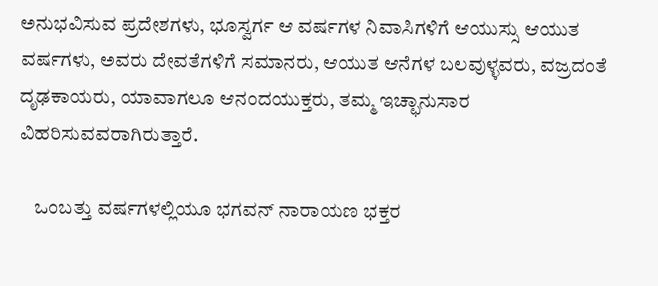ಅನುಭವಿಸುವ ಪ್ರದೇಶಗಳು, ಭೂಸ್ವರ್ಗ ಆ ವರ್ಷಗಳ ನಿವಾಸಿಗಳಿಗೆ ಆಯುಸ್ಸು ಆಯುತ ವರ್ಷಗಳು, ಅವರು ದೇವತೆಗಳಿಗೆ ಸಮಾನರು, ಆಯುತ ಆನೆಗಳ ಬಲವುಳ್ಳವರು, ವಜ್ರದಂತೆ ದೃಢಕಾಯರು, ಯಾವಾಗಲೂ ಆನಂದಯುಕ್ತರು, ತಮ್ಮ ಇಚ್ಛಾನುಸಾರ ವಿಹರಿಸುವವರಾಗಿರುತ್ತಾರೆ.

    ಒಂಬತ್ತು ವರ್ಷಗಳಲ್ಲಿಯೂ ಭಗವನ್ ನಾರಾಯಣ ಭಕ್ತರ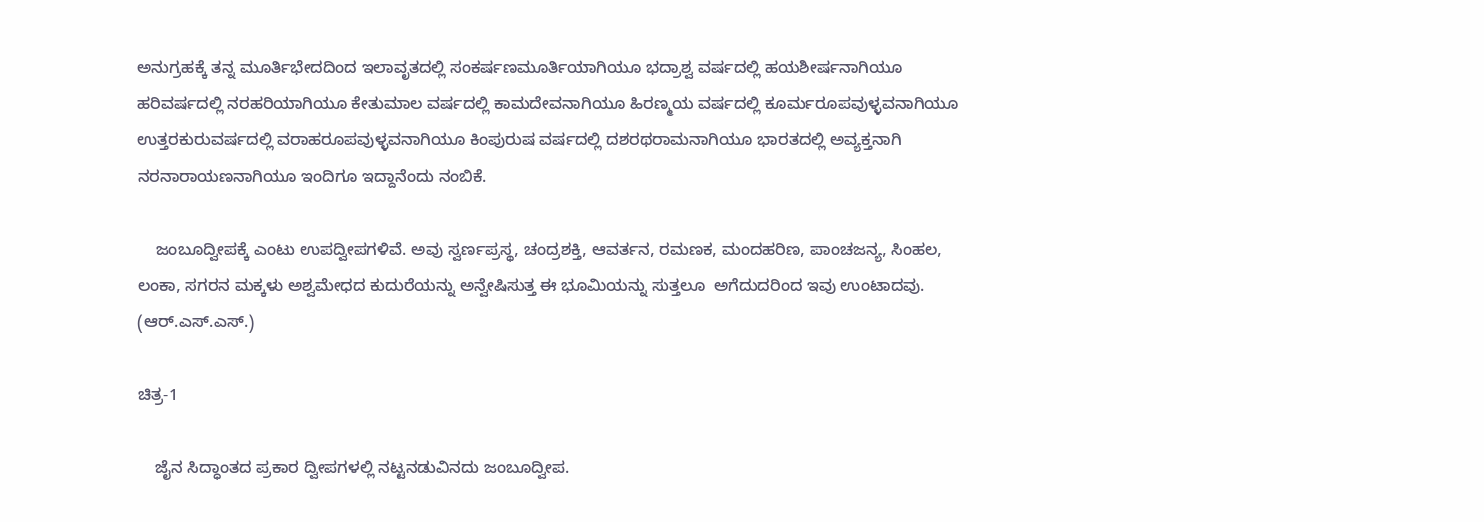ಅನುಗ್ರಹಕ್ಕೆ ತನ್ನ ಮೂರ್ತಿಭೇದದಿಂದ ಇಲಾವೃತದಲ್ಲಿ ಸಂಕರ್ಷಣಮೂರ್ತಿಯಾಗಿಯೂ ಭದ್ರಾಶ್ವ ವರ್ಷದಲ್ಲಿ ಹಯಶೀರ್ಷನಾಗಿಯೂ ಹರಿವರ್ಷದಲ್ಲಿ ನರಹರಿಯಾಗಿಯೂ ಕೇತುಮಾಲ ವರ್ಷದಲ್ಲಿ ಕಾಮದೇವನಾಗಿಯೂ ಹಿರಣ್ಮಯ ವರ್ಷದಲ್ಲಿ ಕೂರ್ಮರೂಪವುಳ್ಳವನಾಗಿಯೂ ಉತ್ತರಕುರುವರ್ಷದಲ್ಲಿ ವರಾಹರೂಪವುಳ್ಳವನಾಗಿಯೂ ಕಿಂಪುರುಷ ವರ್ಷದಲ್ಲಿ ದಶರಥರಾಮನಾಗಿಯೂ ಭಾರತದಲ್ಲಿ ಅವ್ಯಕ್ತನಾಗಿ ನರನಾರಾಯಣನಾಗಿಯೂ ಇಂದಿಗೂ ಇದ್ದಾನೆಂದು ನಂಬಿಕೆ.

    ಜಂಬೂದ್ವೀಪಕ್ಕೆ ಎಂಟು ಉಪದ್ವೀಪಗಳಿವೆ. ಅವು ಸ್ವರ್ಣಪ್ರಸ್ಥ, ಚಂದ್ರಶಕ್ತಿ, ಆವರ್ತನ, ರಮಣಕ, ಮಂದಹರಿಣ, ಪಾಂಚಜನ್ಯ, ಸಿಂಹಲ, ಲಂಕಾ, ಸಗರನ ಮಕ್ಕಳು ಅಶ್ವಮೇಧದ ಕುದುರೆಯನ್ನು ಅನ್ವೇಷಿಸುತ್ತ ಈ ಭೂಮಿಯನ್ನು ಸುತ್ತಲೂ  ಅಗೆದುದರಿಂದ ಇವು ಉಂಟಾದವು.                     (ಆರ್.ಎಸ್.ಎಸ್.)

ಚಿತ್ರ-1

    ಜೈನ ಸಿದ್ಧಾಂತದ ಪ್ರಕಾರ ದ್ವೀಪಗಳಲ್ಲಿ ನಟ್ಟನಡುವಿನದು ಜಂಬೂದ್ವೀಪ.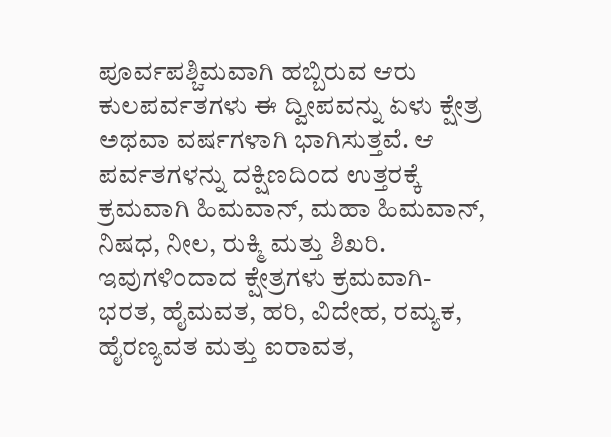ಪೂರ್ವಪಶ್ಚಿಮವಾಗಿ ಹಬ್ಬಿರುವ ಆರು ಕುಲಪರ್ವತಗಳು ಈ ದ್ವೀಪವನ್ನು ಏಳು ಕ್ಷೇತ್ರ ಅಥವಾ ವರ್ಷಗಳಾಗಿ ಭಾಗಿಸುತ್ತವೆ. ಆ ಪರ್ವತಗಳನ್ನು ದಕ್ಷಿಣದಿಂದ ಉತ್ತರಕ್ಕೆ ಕ್ರಮವಾಗಿ ಹಿಮವಾನ್, ಮಹಾ ಹಿಮವಾನ್, ನಿಷಧ, ನೀಲ, ರುಕ್ಮಿ ಮತ್ತು ಶಿಖರಿ. ಇವುಗಳಿಂದಾದ ಕ್ಷೇತ್ರಗಳು ಕ್ರಮವಾಗಿ-ಭರತ, ಹೈಮವತ, ಹರಿ, ವಿದೇಹ, ರಮ್ಯಕ, ಹೈರಣ್ಯವತ ಮತ್ತು ಐರಾವತ,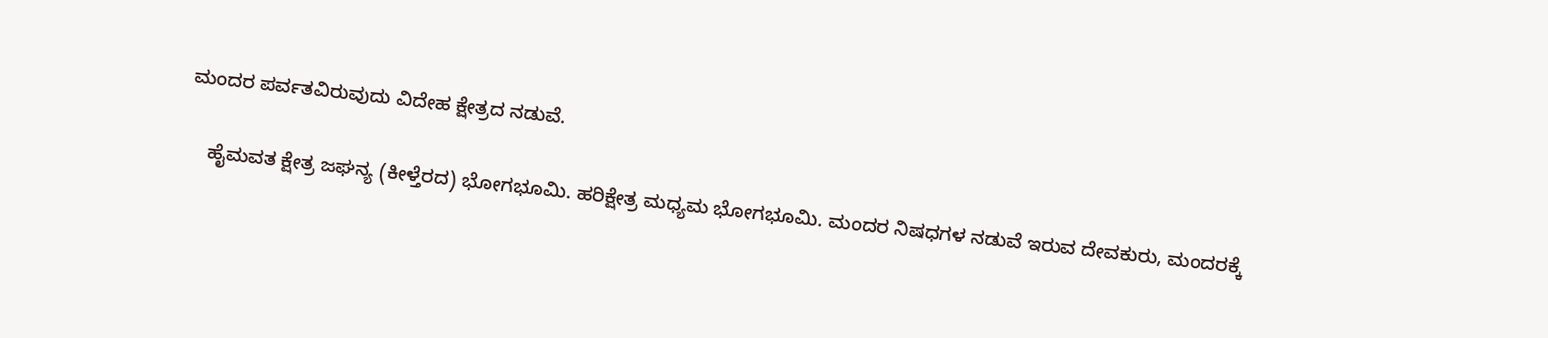ಮಂದರ ಪರ್ವತವಿರುವುದು ವಿದೇಹ ಕ್ಷೇತ್ರದ ನಡುವೆ.

    ಹೈಮವತ ಕ್ಷೇತ್ರ ಜಘನ್ಯ (ಕೀಳ್ತೆರದ) ಭೋಗಭೂಮಿ. ಹರಿಕ್ಷೇತ್ರ ಮಧ್ಯಮ ಭೋಗಭೂಮಿ. ಮಂದರ ನಿಷಧಗಳ ನಡುವೆ ಇರುವ ದೇವಕುರು, ಮಂದರಕ್ಕೆ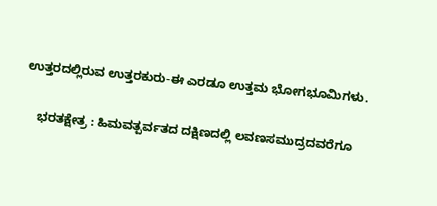ಉತ್ತರದಲ್ಲಿರುವ ಉತ್ತರಕುರು-ಈ ಎರಡೂ ಉತ್ತಮ ಭೋಗಭೂಮಿಗಳು.

    ಭರತಕ್ಷೇತ್ರ : ಹಿಮವತ್ಪರ್ವತದ ದಕ್ಷಿಣದಲ್ಲಿ ಲವಣಸಮುದ್ರದವರೆಗೂ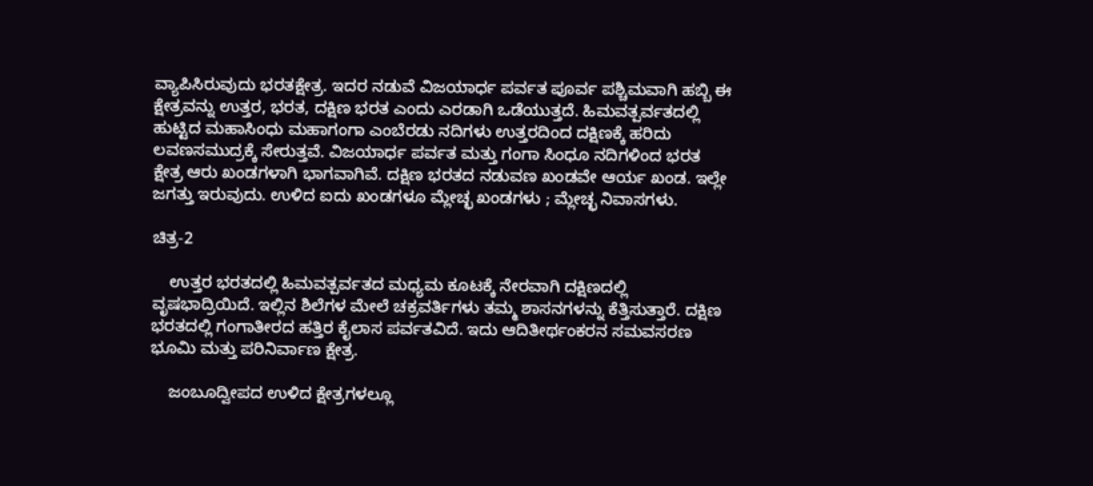ವ್ಯಾಪಿಸಿರುವುದು ಭರತಕ್ಷೇತ್ರ. ಇದರ ನಡುವೆ ವಿಜಯಾರ್ಧ ಪರ್ವತ ಪೂರ್ವ ಪಶ್ಚಿಮವಾಗಿ ಹಬ್ಬಿ ಈ ಕ್ಷೇತ್ರವನ್ನು ಉತ್ತರ, ಭರತ, ದಕ್ಷಿಣ ಭರತ ಎಂದು ಎರಡಾಗಿ ಒಡೆಯುತ್ತದೆ. ಹಿಮವತ್ಪರ್ವತದಲ್ಲಿ ಹುಟ್ಟಿದ ಮಹಾಸಿಂಧು ಮಹಾಗಂಗಾ ಎಂಬೆರಡು ನದಿಗಳು ಉತ್ತರದಿಂದ ದಕ್ಷಿಣಕ್ಕೆ ಹರಿದು ಲವಣಸಮುದ್ರಕ್ಕೆ ಸೇರುತ್ತವೆ. ವಿಜಯಾರ್ಧ ಪರ್ವತ ಮತ್ತು ಗಂಗಾ ಸಿಂಧೂ ನದಿಗಳಿಂದ ಭರತ ಕ್ಷೇತ್ರ ಆರು ಖಂಡಗಳಾಗಿ ಭಾಗವಾಗಿವೆ. ದಕ್ಷಿಣ ಭರತದ ನಡುವಣ ಖಂಡವೇ ಆರ್ಯ ಖಂಡ. ಇಲ್ಲೇ ಜಗತ್ತು ಇರುವುದು. ಉಳಿದ ಐದು ಖಂಡಗಳೂ ಮ್ಲೇಚ್ಛ ಖಂಡಗಳು ; ಮ್ಲೇಚ್ಛ ನಿವಾಸಗಳು.

ಚಿತ್ರ-2

    ಉತ್ತರ ಭರತದಲ್ಲಿ ಹಿಮವತ್ಪರ್ವತದ ಮಧ್ಯಮ ಕೂಟಕ್ಕೆ ನೇರವಾಗಿ ದಕ್ಷಿಣದಲ್ಲಿ ವೃಷಭಾದ್ರಿಯಿದೆ. ಇಲ್ಲಿನ ಶಿಲೆಗಳ ಮೇಲೆ ಚಕ್ರವರ್ತಿಗಳು ತಮ್ಮ ಶಾಸನಗಳನ್ನು ಕೆತ್ತಿಸುತ್ತಾರೆ. ದಕ್ಷಿಣ ಭರತದಲ್ಲಿ ಗಂಗಾತೀರದ ಹತ್ತಿರ ಕೈಲಾಸ ಪರ್ವತವಿದೆ. ಇದು ಆದಿತೀರ್ಥಂಕರನ ಸಮವಸರಣ ಭೂಮಿ ಮತ್ತು ಪರಿನಿರ್ವಾಣ ಕ್ಷೇತ್ರ.

    ಜಂಬೂದ್ವೀಪದ ಉಳಿದ ಕ್ಷೇತ್ರಗಳಲ್ಲೂ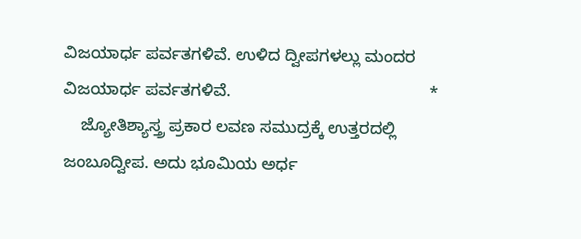ವಿಜಯಾರ್ಧ ಪರ್ವತಗಳಿವೆ. ಉಳಿದ ದ್ವೀಪಗಳಲ್ಲು ಮಂದರ ವಿಜಯಾರ್ಧ ಪರ್ವತಗಳಿವೆ.                                           *
    ಜ್ಯೋತಿಶ್ಯಾಸ್ತ್ರ ಪ್ರಕಾರ ಲವಣ ಸಮುದ್ರಕ್ಕೆ ಉತ್ತರದಲ್ಲಿ ಜಂಬೂದ್ವೀಪ. ಅದು ಭೂಮಿಯ ಅರ್ಧ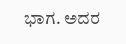ಭಾಗ. ಅದರ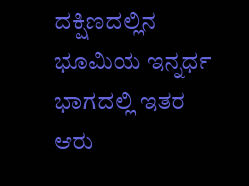ದಕ್ಷಿಣದಲ್ಲಿನ ಭೂಮಿಯ ಇನ್ನರ್ಧ ಭಾಗದಲ್ಲಿ ಇತರ ಆರು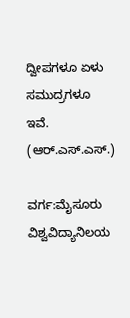ದ್ವೀಪಗಳೂ ಏಳು ಸಮುದ್ರಗಳೂ ಇವೆ.
(ಆರ್.ಎಸ್.ಎಸ್.)

ವರ್ಗ:ಮೈಸೂರು ವಿಶ್ವವಿದ್ಯಾನಿಲಯ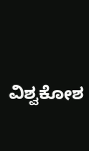ವಿಶ್ವಕೋಶ